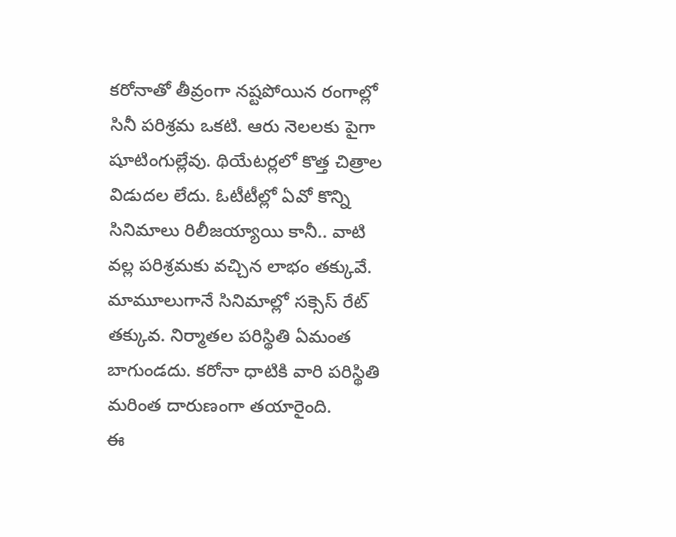కరోనాతో తీవ్రంగా నష్టపోయిన రంగాల్లో సినీ పరిశ్రమ ఒకటి. ఆరు నెలలకు పైగా షూటింగుల్లేవు. థియేటర్లలో కొత్త చిత్రాల విడుదల లేదు. ఓటీటీల్లో ఏవో కొన్ని సినిమాలు రిలీజయ్యాయి కానీ.. వాటి వల్ల పరిశ్రమకు వచ్చిన లాభం తక్కువే. మామూలుగానే సినిమాల్లో సక్సెస్ రేట్ తక్కువ. నిర్మాతల పరిస్థితి ఏమంత బాగుండదు. కరోనా ధాటికి వారి పరిస్థితి మరింత దారుణంగా తయారైంది.
ఈ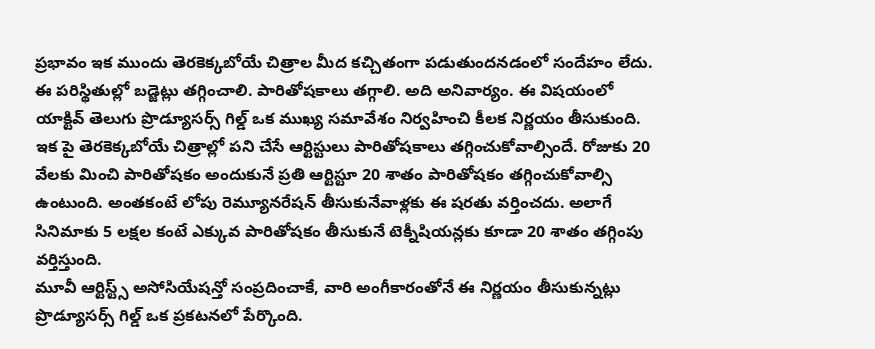ప్రభావం ఇక ముందు తెరకెక్కబోయే చిత్రాల మీద కచ్చితంగా పడుతుందనడంలో సందేహం లేదు. ఈ పరిస్థితుల్లో బడ్జెట్లు తగ్గించాలి. పారితోషకాలు తగ్గాలి. అది అనివార్యం. ఈ విషయంలో యాక్టివ్ తెలుగు ప్రొడ్యూసర్స్ గిల్డ్ ఒక ముఖ్య సమావేశం నిర్వహించి కీలక నిర్ణయం తీసుకుంది.
ఇక పై తెరకెక్కబోయే చిత్రాల్లో పని చేసే ఆర్టిస్టులు పారితోషకాలు తగ్గించుకోవాల్సిందే. రోజుకు 20 వేలకు మించి పారితోషకం అందుకునే ప్రతి ఆర్టిస్టూ 20 శాతం పారితోషకం తగ్గించుకోవాల్సి ఉంటుంది. అంతకంటే లోపు రెమ్యూనరేషన్ తీసుకునేవాళ్లకు ఈ షరతు వర్తించదు. అలాగే సినిమాకు 5 లక్షల కంటే ఎక్కువ పారితోషకం తీసుకునే టెక్నీషియన్లకు కూడా 20 శాతం తగ్గింపు వర్తిస్తుంది.
మూవీ ఆర్టిస్ట్స్ అసోసియేషన్తో సంప్రదించాకే, వారి అంగీకారంతోనే ఈ నిర్ణయం తీసుకున్నట్లు ప్రొడ్యూసర్స్ గిల్డ్ ఒక ప్రకటనలో పేర్కొంది.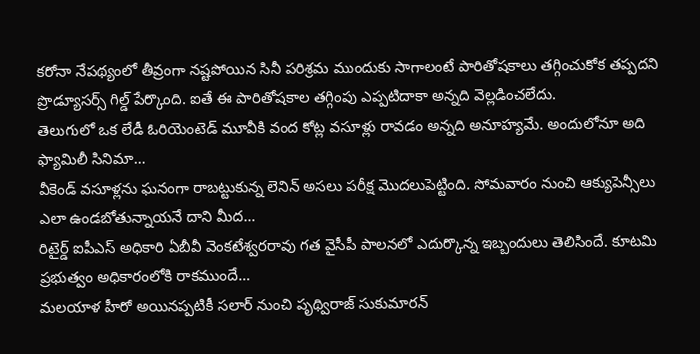కరోనా నేపథ్యంలో తీవ్రంగా నష్టపోయిన సినీ పరిశ్రమ ముందుకు సాగాలంటే పారితోషకాలు తగ్గించుకోక తప్పదని ప్రొడ్యూసర్స్ గిల్డ్ పేర్కొంది. ఐతే ఈ పారితోషకాల తగ్గింపు ఎప్పటిదాకా అన్నది వెల్లడించలేదు.
తెలుగులో ఒక లేడీ ఓరియెంటెడ్ మూవీకి వంద కోట్ల వసూళ్లు రావడం అన్నది అనూహ్యమే. అందులోనూ అది ఫ్యామిలీ సినిమా…
వీకెండ్ వసూళ్లను ఘనంగా రాబట్టుకున్న లెనిన్ అసలు పరీక్ష మొదలుపెట్టింది. సోమవారం నుంచి ఆక్యుపెన్సీలు ఎలా ఉండబోతున్నాయనే దాని మీద…
రిటైర్డ్ ఐపీఎస్ అధికారి ఏబీవీ వెంకటేశ్వరరావు గత వైసీపీ పాలనలో ఎదుర్కొన్న ఇబ్బందులు తెలిసిందే. కూటమి ప్రభుత్వం అధికారంలోకి రాకముందే…
మలయాళ హీరో అయినప్పటికీ సలార్ నుంచి పృథ్విరాజ్ సుకుమారన్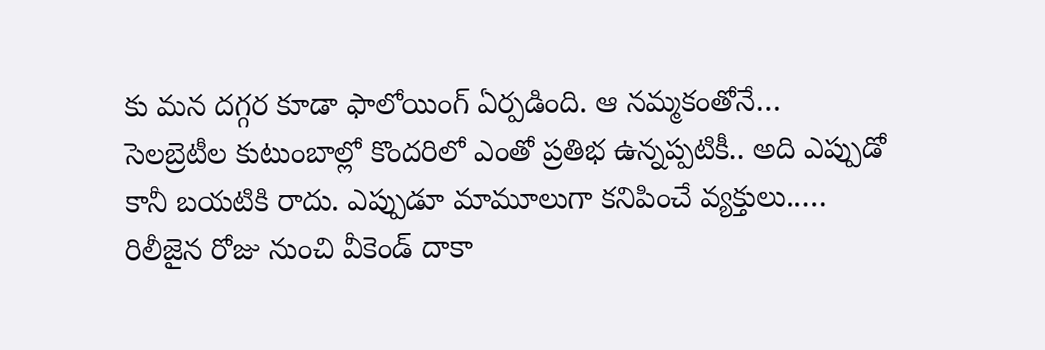కు మన దగ్గర కూడా ఫాలోయింగ్ ఏర్పడింది. ఆ నమ్మకంతోనే…
సెలబ్రెటీల కుటుంబాల్లో కొందరిలో ఎంతో ప్రతిభ ఉన్నప్పటికీ.. అది ఎప్పుడో కానీ బయటికి రాదు. ఎప్పుడూ మామూలుగా కనిపించే వ్యక్తులు..…
రిలీజైన రోజు నుంచి వీకెండ్ దాకా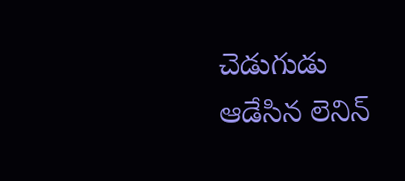చెడుగుడు ఆడేసిన లెనిన్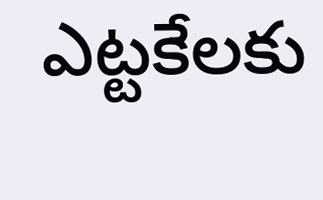ఎట్టకేలకు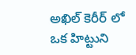అఖిల్ కెరీర్ లో ఒక హిట్టుని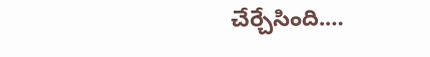చేర్చేసింది.…